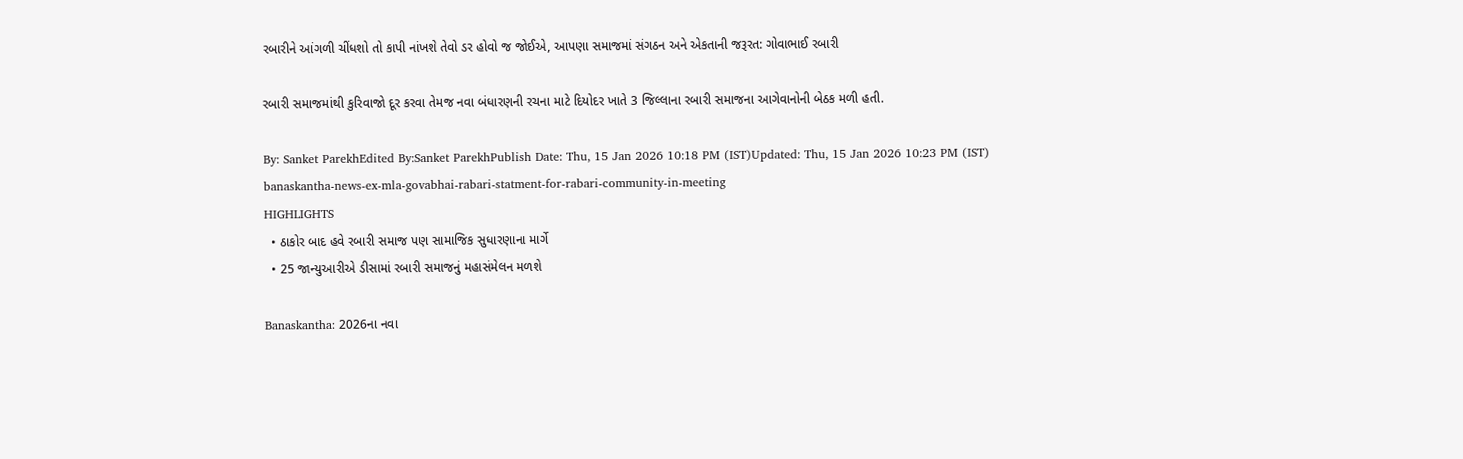રબારીને આંગળી ચીંધશો તો કાપી નાંખશે તેવો ડર હોવો જ જોઈએ, આપણા સમાજમાં સંગઠન અને એકતાની જરૂરત: ગોવાભાઈ રબારી

રબારી સમાજમાંથી કુરિવાજો દૂર કરવા તેમજ નવા બંધારણની રચના માટે દિયોદર ખાતે 3 જિલ્લાના રબારી સમાજના આગેવાનોની બેઠક મળી હતી.

By: Sanket ParekhEdited By:Sanket ParekhPublish Date: Thu, 15 Jan 2026 10:18 PM (IST)Updated: Thu, 15 Jan 2026 10:23 PM (IST)
banaskantha-news-ex-mla-govabhai-rabari-statment-for-rabari-community-in-meeting
HIGHLIGHTS
  • ઠાકોર બાદ હવે રબારી સમાજ પણ સામાજિક સુધારણાના માર્ગે
  • 25 જાન્યુઆરીએ ડીસામાં રબારી સમાજનું મહાસંમેલન મળશે

Banaskantha: 2026ના નવા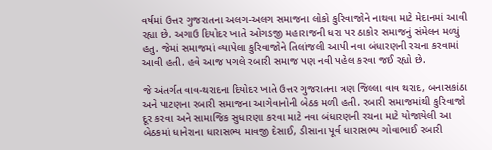વર્ષમાં ઉત્તર ગુજરાતના અલગ-અલગ સમાજના લોકો કુરિવાજોને નાથવા માટે મેદાનમાં આવી રહ્યા છે. અગાઉ દિયોદર ખાતે ઓગડજી મહારાજની ધરા પર ઠાકોર સમાજનું સંમેલન મળ્યું હતુ. જેમાં સમાજમાં વ્યાપેલા કુરિવાજોને તિલાંજલી આપી નવા બંધારણની રચના કરવામાં આવી હતી. હવે આજ પગલે રબારી સમાજ પણ નવી પહેલ કરવા જઈ રહ્યો છે.

જે અંતર્ગત વાવ-થરાદના દિયોદર ખાતે ઉત્તર ગુજરાતના ત્રણ જિલ્લા વાવ થરાદ, બનાસકાંઠા અને પાટણના રબારી સમાજના આગેવાનોની બેઠક મળી હતી. રબારી સમાજમાંથી કુરિવાજો દૂર કરવા અને સામાજિક સુધારણા કરવા માટે નવા બંધારણની રચના માટે યોજાયેલી આ બેઠકમાં ધાનેરાના ધારાસભ્ય માવજી દેસાઈ, ડીસાના પૂર્વ ધારાસભ્ય ગોવાભાઈ રબારી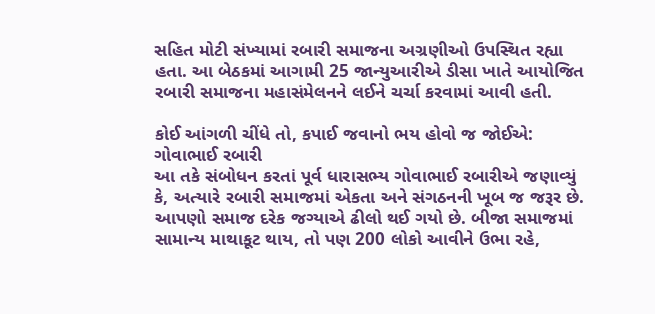સહિત મોટી સંખ્યામાં રબારી સમાજના અગ્રણીઓ ઉપસ્થિત રહ્યા હતા. આ બેઠકમાં આગામી 25 જાન્યુઆરીએ ડીસા ખાતે આયોજિત રબારી સમાજના મહાસંમેલનને લઈને ચર્ચા કરવામાં આવી હતી.

કોઈ આંગળી ચીંધે તો, કપાઈ જવાનો ભય હોવો જ જોઈએ: ગોવાભાઈ રબારી
આ તકે સંબોધન કરતાં પૂર્વ ધારાસભ્ય ગોવાભાઈ રબારીએ જણાવ્યું કે, અત્યારે રબારી સમાજમાં એકતા અને સંગઠનની ખૂબ જ જરૂર છે. આપણો સમાજ દરેક જગ્યાએ ઢીલો થઈ ગયો છે. બીજા સમાજમાં સામાન્ય માથાકૂટ થાય, તો પણ 200 લોકો આવીને ઉભા રહે,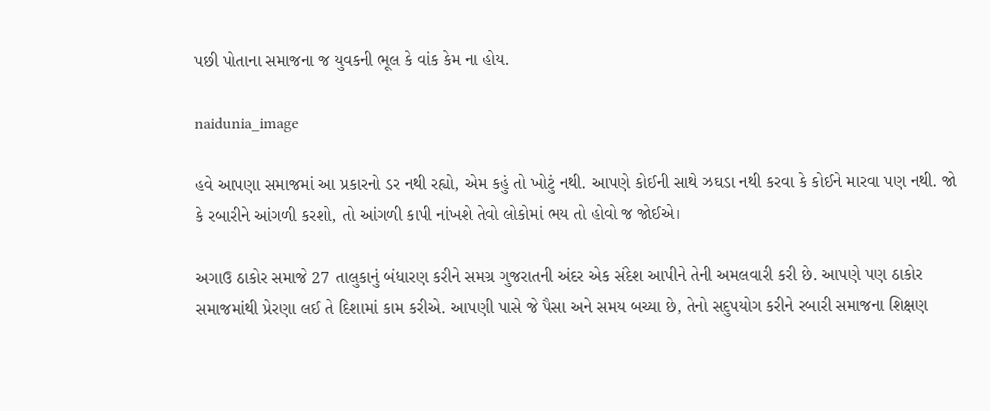પછી પોતાના સમાજના જ યુવકની ભૂલ કે વાંક કેમ ના હોય.

naidunia_image

હવે આપણા સમાજમાં આ પ્રકારનો ડર નથી રહ્યો, એમ કહું તો ખોટું નથી. આપણે કોઈની સાથે ઝઘડા નથી કરવા કે કોઈને મારવા પણ નથી. જો કે રબારીને આંગળી કરશો, તો આંગળી કાપી નાંખશે તેવો લોકોમાં ભય તો હોવો જ જોઈએ।

અગાઉ ઠાકોર સમાજે 27 તાલુકાનું બંધારણ કરીને સમગ્ર ગુજરાતની અંદર એક સંદેશ આપીને તેની અમલવારી કરી છે. આપણે પણ ઠાકોર સમાજમાંથી પ્રેરણા લઈ તે દિશામાં કામ કરીએ. આપણી પાસે જે પૈસા અને સમય બચ્યા છે, તેનો સદુપયોગ કરીને રબારી સમાજના શિક્ષણ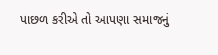પાછળ કરીએ તો આપણા સમાજનું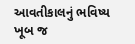આવતીકાલનું ભવિષ્ય ખૂબ જ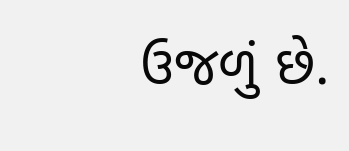ઉજળું છે.